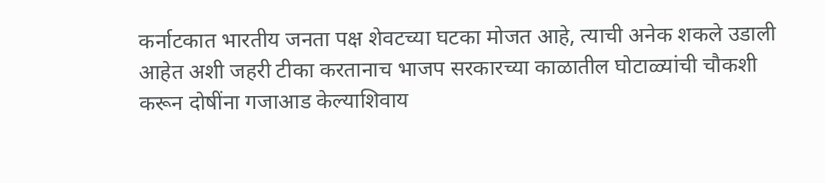कर्नाटकात भारतीय जनता पक्ष शेवटच्या घटका मोजत आहे, त्याची अनेक शकले उडाली आहेत अशी जहरी टीका करतानाच भाजप सरकारच्या काळातील घोटाळ्यांची चौकशी करून दोषींना गजाआड केल्याशिवाय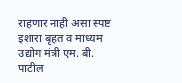राहणार नाही असा स्पष्ट इशारा बृहत व माध्यम उद्योग मंत्री एम. बी. पाटील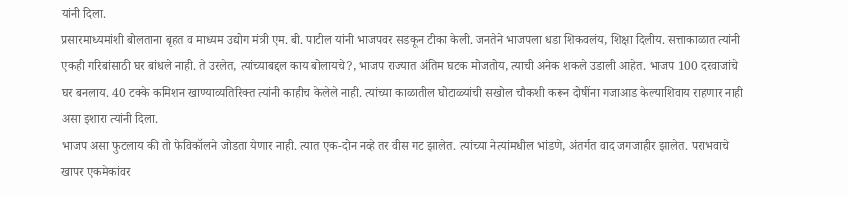यांनी दिला.
प्रसारमाध्यमांशी बोलताना बृहत व माध्यम उद्योग मंत्री एम. बी. पाटील यांनी भाजपवर सडकून टीका केली. जनतेने भाजपला धडा शिकवलंय, शिक्षा दिलीय. सत्ताकाळात त्यांनी एकही गरिबांसाठी घर बांधले नाही. ते उरलेत, त्यांच्याबद्दल काय बोलायचे?, भाजप राज्यात अंतिम घटक मोजतोय, त्याची अनेक शकले उडाली आहेत. भाजप 100 दरवाजांचे घर बनलाय. 40 टक्के कमिशन खाण्याव्यतिरिक्त त्यांनी काहीच केलेले नाही. त्यांच्या काळातील घोटाळ्यांची सखोल चौकशी करून दोषींना गजाआड केल्याशिवाय राहणार नाही असा इशारा त्यांनी दिला.
भाजप असा फुटलाय की तो फेविकॉलने जोडता येणार नाही. त्यात एक-दोन नव्हे तर वीस गट झालेत. त्यांच्या नेत्यांमधील भांडणे, अंतर्गत वाद जगजाहीर झालेत. पराभवाचे खापर एकमेकांवर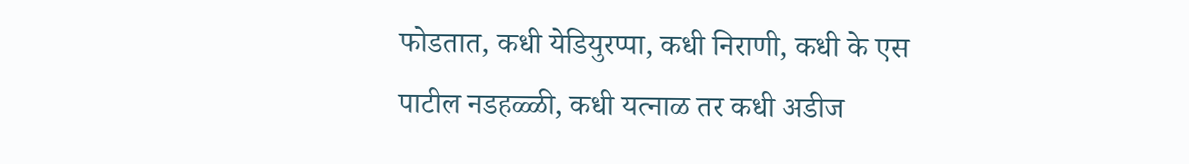फोडतात, कधी येडियुरप्पा, कधी निराणी, कधी के एस पाटील नडहळ्ळी, कधी यत्नाळ तर कधी अडीज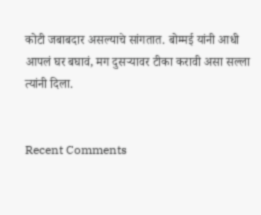कोटी जबाबदार असल्याचे सांगतात. बोम्मई यांनी आधी आपलं घर बघावं, मग दुसऱ्यावर टीका करावी असा सल्ला त्यांनी दिला.


Recent Comments